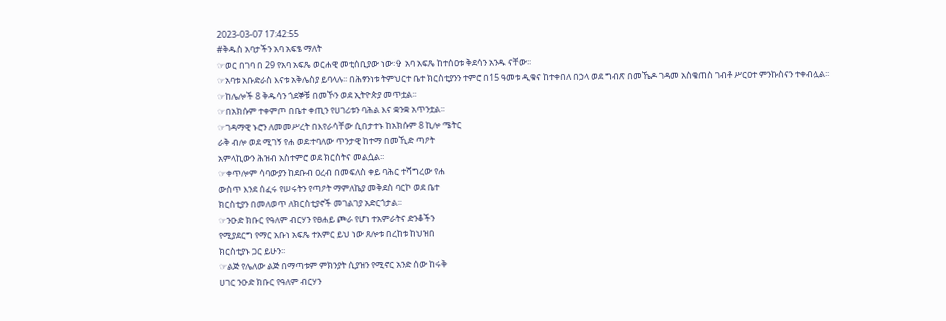2023-03-07 17:42:55
#ቅዱስ አባታችን አባ አፍፄ ማለት
☞ወር በገባ በ 29 የአባ አፍጼ ወርሐዊ መቲሰቢያው ነው፡✞ አባ አፍጼ ከተሰዐቱ ቅደሳን አንዱ ናቸው፡፡
☞አባቱ አቡድራስ እናቱ አቅሌስያ ይባላሉ፡፡ በሕፃንነቱ ትምህርተ ቤተ ክርስቲያንን ተምሮ በ15 ዓመቱ ዲቁና ከተቀበለ በኃላ ወደ ግብጽ በመኼዶ ገዳመ አስቄጠስ ገብቶ ሥርዐተ ምንኩስናን ተቀብሏል፡፡
☞ከሌሎች 8 ቅዱሳን ጎደኞቹ በመኾን ወደ ኢትዮጵያ መጥቷል፡፡
☞በአክሱም ተቀምጦ በቤተ ቀጢን የሀገሪቱን ባሕል እና ቋንቋ አጥንቷል፡፡
☞ገዳማዊ ኑሮን ለመመሥረት በእየራሳቸው ሲበታተኑ ከአክሱም 8 ኪሎ ሜትር
ራቅ ብሎ ወደ ሚገኝ የሐ ወደ፡ተባለው ጥንታዊ ከተማ በመኺድ ጣዖት
አምላኪውን ሕዝብ አስተምሮ ወደ ክርስትና መልሷል፡፡
☞ቀጥሎም ሳባውያን ከደቡብ ዐረብ በመፍለስ ቀይ ባሕር ተሻግረው የሐ
ውስጥ እንደ ሰፈሩ የሠሩትን የጣዖት ማምለኬያ መቅደስ ባርኮ ወደ ቤተ
ክርስቲያን በመለወጥ ለክርስቲያኖች መገልገያ አድርጎታል፡፡
☞ንዑድ ክቡር የዓለም ብርሃን የፀሐይ ጮራ የሆነ ተአምራትና ድንቆችን
የሚያደርግ የማር አቡነ አፍጼ ተአምር ይህ ነው ጸሎቱ በረከቱ ከህዝበ
ክርስቲያኑ ጋር ይሁን፡፡
☞ልጅ የሌለው ልጅ በማጣቱም ምክንያት ሲያዝን የሚኖር አንድ ሰው ከሩቅ
ሀገር ንዑድ ክቡር የዓለም ብርሃን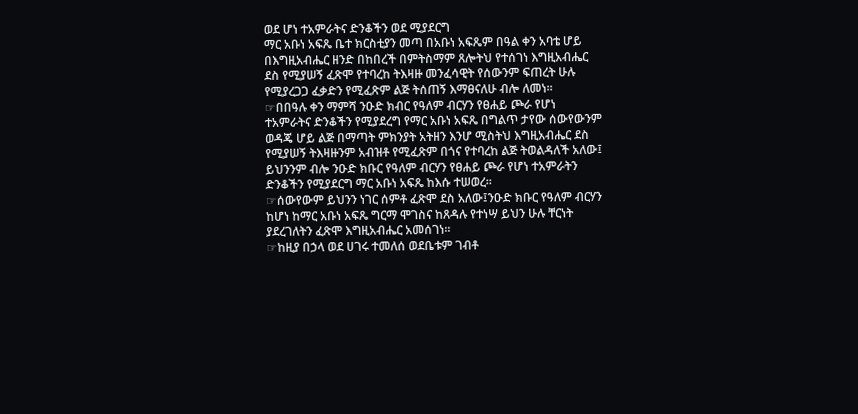ወደ ሆነ ተአምራትና ድንቆችን ወደ ሚያደርግ
ማር አቡነ አፍጼ ቤተ ክርስቲያን መጣ በአቡነ አፍጼም በዓል ቀን አባቴ ሆይ
በእግዚአብሔር ዘንድ በከበረች በምትስማም ጸሎትህ የተሰገነ እግዚአብሔር
ደስ የሚያሠኝ ፈጽሞ የተባረከ ትእዛዙ መንፈሳዊት የሰውንም ፍጠረት ሁሉ
የሚያረጋጋ ፈቃድን የሚፈጽም ልጅ ትሰጠኝ እማፀናለሁ ብሎ ለመነ፡፡
☞በበዓሉ ቀን ማምሻ ንዑድ ክብር የዓለም ብርሃን የፀሐይ ጮራ የሆነ
ተአምራትና ድንቆችን የሚያደረግ የማር አቡነ አፍጼ በግልጥ ታየው ሰውየውንም
ወዳጄ ሆይ ልጅ በማጣት ምክንያት አትዘን እንሆ ሚስትህ እግዚአብሔር ደስ
የሚያሠኝ ትእዛዙንም አብዝቶ የሚፈጽም በጎና የተባረከ ልጅ ትወልዳለች አለው፤
ይህንንም ብሎ ንዑድ ክቡር የዓለም ብርሃን የፀሐይ ጮራ የሆነ ተአምራትን
ድንቆችን የሚያደርግ ማር አቡነ አፍጼ ከእሱ ተሠወረ፡፡
☞ሰውየውም ይህንን ነገር ሰምቶ ፈጽሞ ደስ አለው፤ንዑድ ክቡር የዓለም ብርሃን
ከሆነ ከማር አቡነ አፍጼ ግርማ ሞገስና ከጸዳሉ የተነሣ ይህን ሁሉ ቸርነት
ያደረገለትን ፈጽሞ እግዚአብሔር አመሰገነ፡፡
☞ከዚያ በኃላ ወደ ሀገሩ ተመለሰ ወደቤቱም ገብቶ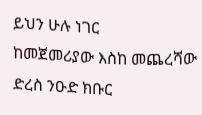ይህን ሁሉ ነገር
ከመጀመሪያው እስከ መጨረሻው ድረስ ንዑድ ክቡር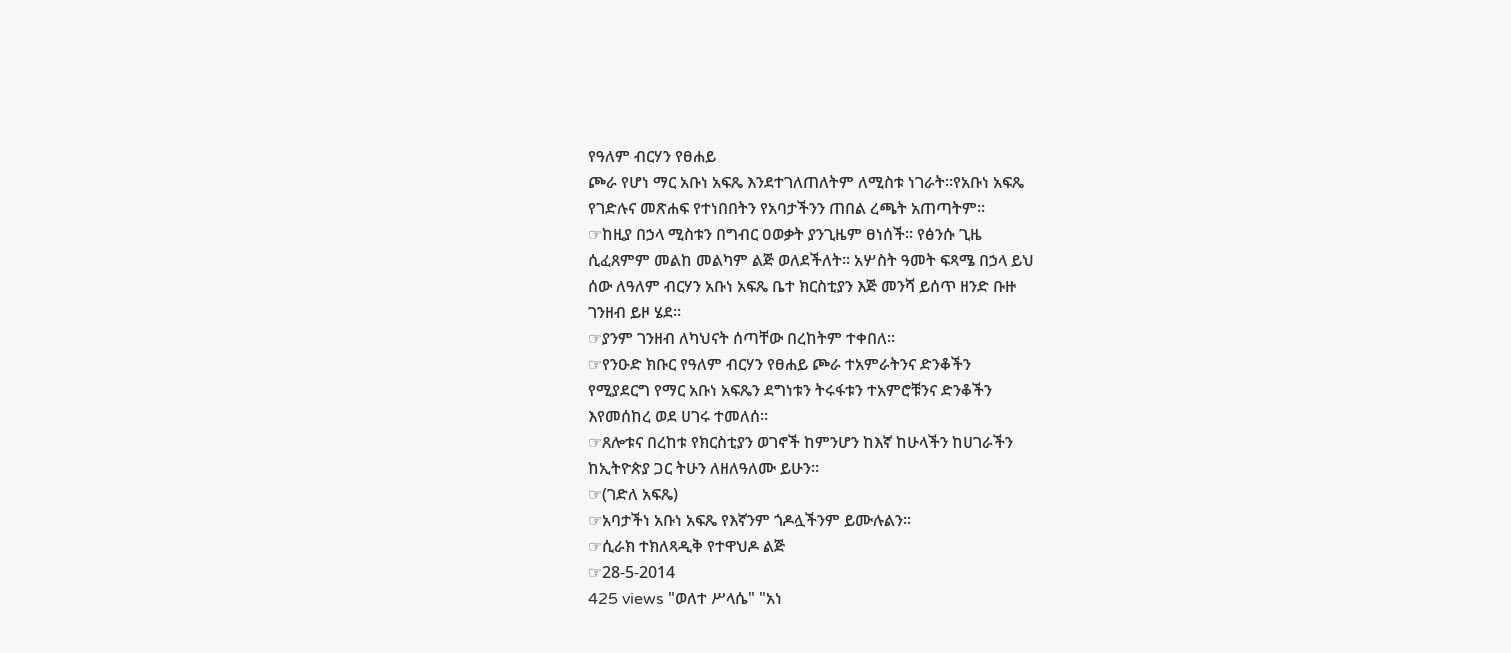የዓለም ብርሃን የፀሐይ
ጮራ የሆነ ማር አቡነ አፍጼ እንደተገለጠለትም ለሚስቱ ነገራት፡፡የአቡነ አፍጼ
የገድሉና መጽሐፍ የተነበበትን የአባታችንን ጠበል ረጫት አጠጣትም፡፡
☞ከዚያ በኃላ ሚስቱን በግብር ዐወቃት ያንጊዜም ፀነሰች፡፡ የፅንሱ ጊዜ
ሲፈጸምም መልከ መልካም ልጅ ወለደችለት፡፡ አሦስት ዓመት ፍጻሜ በኃላ ይህ
ሰው ለዓለም ብርሃን አቡነ አፍጼ ቤተ ክርስቲያን እጅ መንሻ ይሰጥ ዘንድ ቡዙ
ገንዘብ ይዞ ሄደ፡፡
☞ያንም ገንዘብ ለካህናት ሰጣቸው በረከትም ተቀበለ፡፡
☞የንዑድ ክቡር የዓለም ብርሃን የፀሐይ ጮራ ተአምራትንና ድንቆችን
የሚያደርግ የማር አቡነ አፍጼን ደግነቱን ትሩፋቱን ተአምሮቹንና ድንቆችን
እየመሰከረ ወደ ሀገሩ ተመለሰ፡፡
☞ጸሎቱና በረከቱ የክርስቲያን ወገኖች ከምንሆን ከእኛ ከሁላችን ከሀገራችን
ከኢትዮጵያ ጋር ትሁን ለዘለዓለሙ ይሁን፡፡
☞(ገድለ አፍጼ)
☞አባታችነ አቡነ አፍጼ የእኛንም ጎዶሏችንም ይሙሉልን፡፡
☞ሲራክ ተክለጻዲቅ የተዋህዶ ልጅ
☞28-5-2014
425 views "ወለተ ሥላሴ" "አነ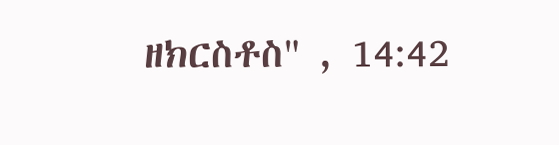ዘክርስቶስ" , 14:42